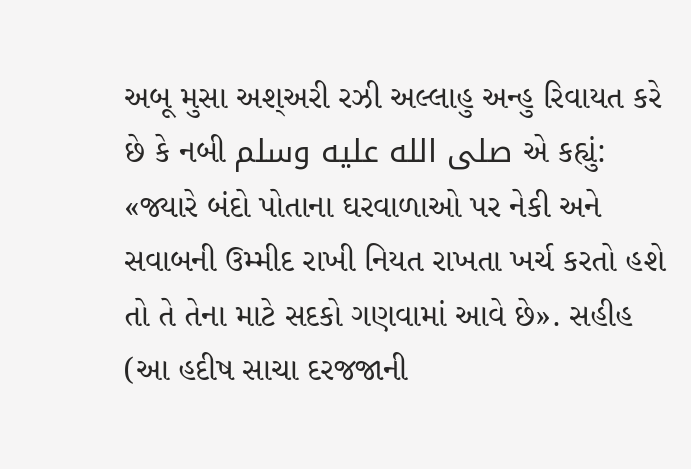અબૂ મુસા અશ્અરી રઝી અલ્લાહુ અન્હુ રિવાયત કરે છે કે નબી صلى الله عليه وسلم એ કહ્યું: «જ્યારે બંદો પોતાના ઘરવાળાઓ પર નેકી અને સવાબની ઉમ્મીદ રાખી નિયત રાખતા ખર્ચ કરતો હશે તો તે તેના માટે સદકો ગણવામાં આવે છે». સહીહ (આ હદીષ સાચા દરજજાની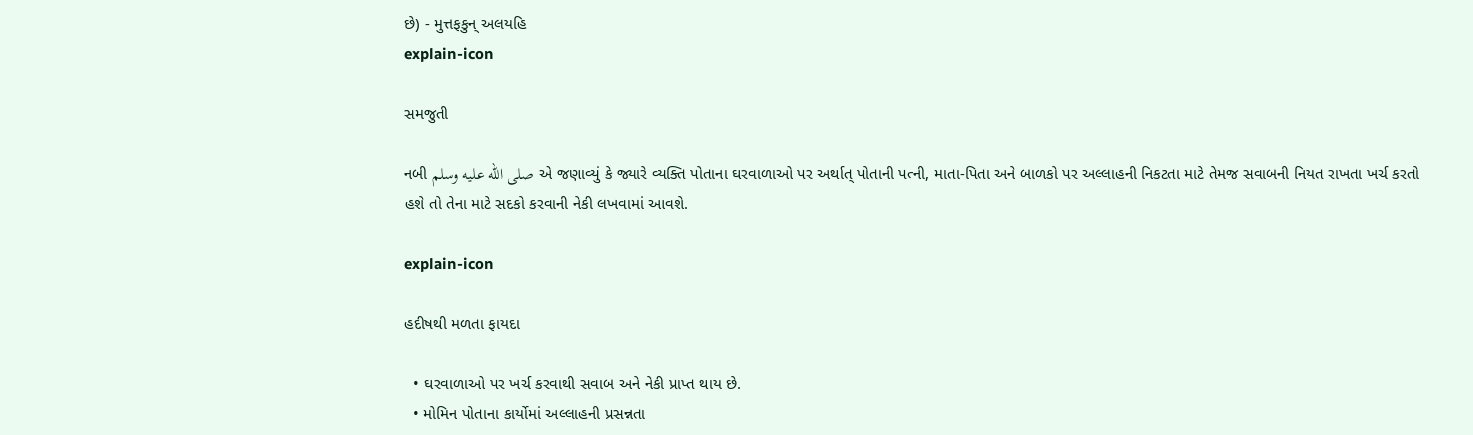છે) - મુત્તફકુન્ અલયહિ
explain-icon

સમજુતી

નબી صلى الله عليه وسلم એ જણાવ્યું કે જ્યારે વ્યક્તિ પોતાના ઘરવાળાઓ પર અર્થાત્ પોતાની પત્ની, માતા-પિતા અને બાળકો પર અલ્લાહની નિકટતા માટે તેમજ સવાબની નિયત રાખતા ખર્ચ કરતો હશે તો તેના માટે સદકો કરવાની નેકી લખવામાં આવશે.

explain-icon

હદીષથી મળતા ફાયદા

  • ઘરવાળાઓ પર ખર્ચ કરવાથી સવાબ અને નેકી પ્રાપ્ત થાય છે.
  • મોમિન પોતાના કાર્યોમાં અલ્લાહની પ્રસન્નતા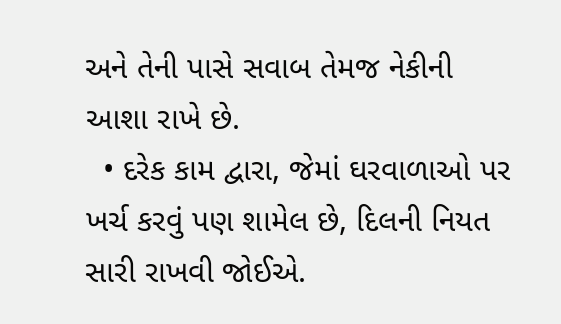અને તેની પાસે સવાબ તેમજ નેકીની આશા રાખે છે.
  • દરેક કામ દ્વારા, જેમાં ઘરવાળાઓ પર ખર્ચ કરવું પણ શામેલ છે, દિલની નિયત સારી રાખવી જોઈએ.